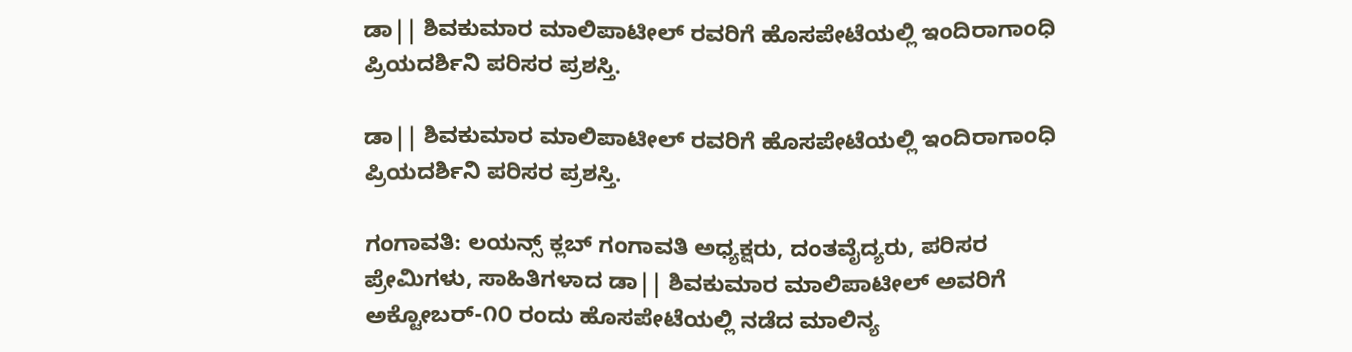ಡಾ|| ಶಿವಕುಮಾರ ಮಾಲಿಪಾಟೀಲ್ ರವರಿಗೆ ಹೊಸಪೇಟೆಯಲ್ಲಿ ಇಂದಿರಾಗಾಂಧಿ ಪ್ರಿಯದರ್ಶಿನಿ ಪರಿಸರ ಪ್ರಶಸ್ತಿ.

ಡಾ|| ಶಿವಕುಮಾರ ಮಾಲಿಪಾಟೀಲ್ ರವರಿಗೆ ಹೊಸಪೇಟೆಯಲ್ಲಿ ಇಂದಿರಾಗಾಂಧಿ ಪ್ರಿಯದರ್ಶಿನಿ ಪರಿಸರ ಪ್ರಶಸ್ತಿ.

ಗಂಗಾವತಿ: ಲಯನ್ಸ್ ಕ್ಲಬ್ ಗಂಗಾವತಿ ಅಧ್ಯಕ್ಷರು, ದಂತವೈದ್ಯರು, ಪರಿಸರ ಪ್ರೇಮಿಗಳು, ಸಾಹಿತಿಗಳಾದ ಡಾ|| ಶಿವಕುಮಾರ ಮಾಲಿಪಾಟೀಲ್ ಅವರಿಗೆ ಅಕ್ಟೋಬರ್-೧೦ ರಂದು ಹೊಸಪೇಟೆಯಲ್ಲಿ ನಡೆದ ಮಾಲಿನ್ಯ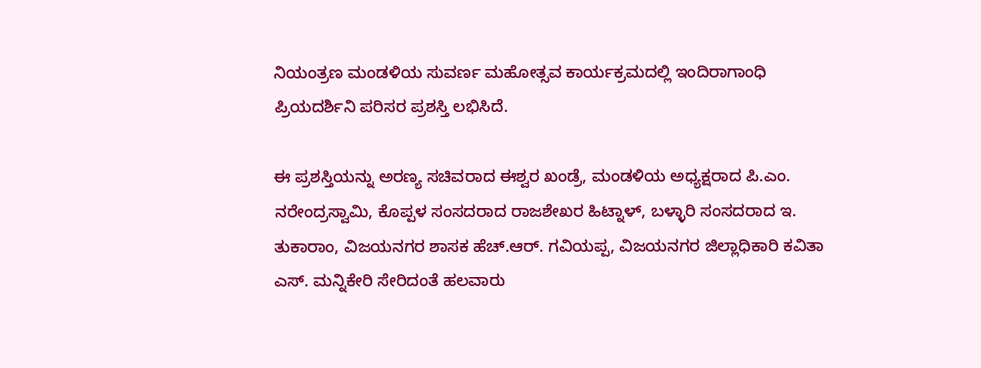ನಿಯಂತ್ರಣ ಮಂಡಳಿಯ ಸುವರ್ಣ ಮಹೋತ್ಸವ ಕಾರ್ಯಕ್ರಮದಲ್ಲಿ ಇಂದಿರಾಗಾಂಧಿ ಪ್ರಿಯದರ್ಶಿನಿ ಪರಿಸರ ಪ್ರಶಸ್ತಿ ಲಭಿಸಿದೆ.

ಈ ಪ್ರಶಸ್ತಿಯನ್ನು ಅರಣ್ಯ ಸಚಿವರಾದ ಈಶ್ವರ ಖಂಡ್ರೆ, ಮಂಡಳಿಯ ಅಧ್ಯಕ್ಷರಾದ ಪಿ.ಎಂ. ನರೇಂದ್ರಸ್ವಾಮಿ, ಕೊಪ್ಪಳ ಸಂಸದರಾದ ರಾಜಶೇಖರ ಹಿಟ್ನಾಳ್, ಬಳ್ಳಾರಿ ಸಂಸದರಾದ ಇ. ತುಕಾರಾಂ, ವಿಜಯನಗರ ಶಾಸಕ ಹೆಚ್.ಆರ್. ಗವಿಯಪ್ಪ, ವಿಜಯನಗರ ಜಿಲ್ಲಾಧಿಕಾರಿ ಕವಿತಾ ಎಸ್. ಮನ್ನಿಕೇರಿ ಸೇರಿದಂತೆ ಹಲವಾರು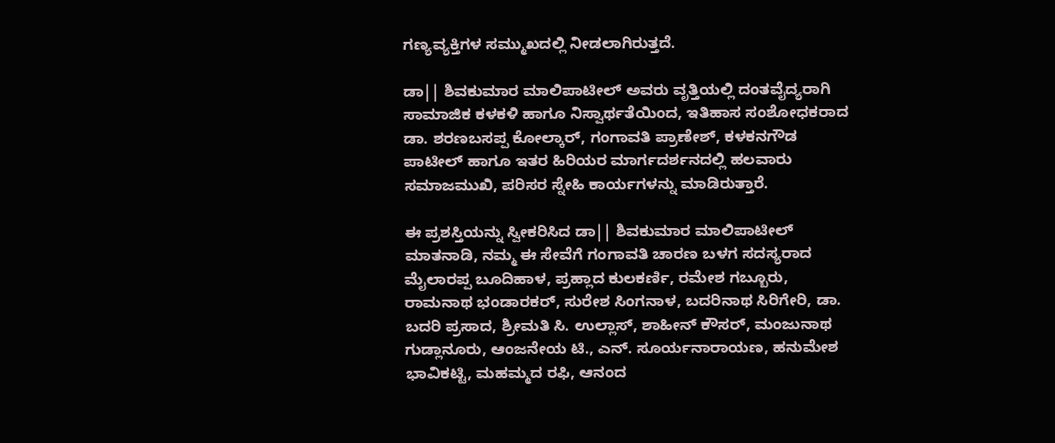ಗಣ್ಯವ್ಯಕ್ತಿಗಳ ಸಮ್ಮುಖದಲ್ಲಿ ನೀಡಲಾಗಿರುತ್ತದೆ.

ಡಾ|| ಶಿವಕುಮಾರ ಮಾಲಿಪಾಟೀಲ್ ಅವರು ವೃತ್ತಿಯಲ್ಲಿ ದಂತವೈದ್ಯರಾಗಿ ಸಾಮಾಜಿಕ ಕಳಕಳಿ ಹಾಗೂ ನಿಸ್ವಾರ್ಥತೆಯಿಂದ, ಇತಿಹಾಸ ಸಂಶೋಧಕರಾದ ಡಾ. ಶರಣಬಸಪ್ಪ ಕೋಲ್ಕಾರ್, ಗಂಗಾವತಿ ಪ್ರಾಣೇಶ್, ಕಳಕನಗೌಡ ಪಾಟೀಲ್ ಹಾಗೂ ಇತರ ಹಿರಿಯರ ಮಾರ್ಗದರ್ಶನದಲ್ಲಿ ಹಲವಾರು ಸಮಾಜಮುಖಿ, ಪರಿಸರ ಸ್ನೇಹಿ ಕಾರ್ಯಗಳನ್ನು ಮಾಡಿರುತ್ತಾರೆ.

ಈ ಪ್ರಶಸ್ತಿಯನ್ನು ಸ್ವೀಕರಿಸಿದ ಡಾ|| ಶಿವಕುಮಾರ ಮಾಲಿಪಾಟೀಲ್‌ ಮಾತನಾಡಿ, ನಮ್ಮ ಈ ಸೇವೆಗೆ ಗಂಗಾವತಿ ಚಾರಣ ಬಳಗ ಸದಸ್ಯರಾದ ಮೈಲಾರಪ್ಪ ಬೂದಿಹಾಳ, ಪ್ರಹ್ಲಾದ ಕುಲಕರ್ಣಿ, ರಮೇಶ ಗಬ್ಬೂರು, ರಾಮನಾಥ ಭಂಡಾರಕರ್, ಸುರೇಶ ಸಿಂಗನಾಳ, ಬದರಿನಾಥ ಸಿರಿಗೇರಿ, ಡಾ. ಬದರಿ ಪ್ರಸಾದ, ಶ್ರೀಮತಿ ಸಿ. ಉಲ್ಲಾಸ್, ಶಾಹೀನ್ ಕೌಸರ್, ಮಂಜುನಾಥ ಗುಡ್ಲಾನೂರು, ಆಂಜನೇಯ ಟಿ., ಎನ್. ಸೂರ್ಯನಾರಾಯಣ, ಹನುಮೇಶ ಭಾವಿಕಟ್ಟಿ, ಮಹಮ್ಮದ ರಫಿ, ಆನಂದ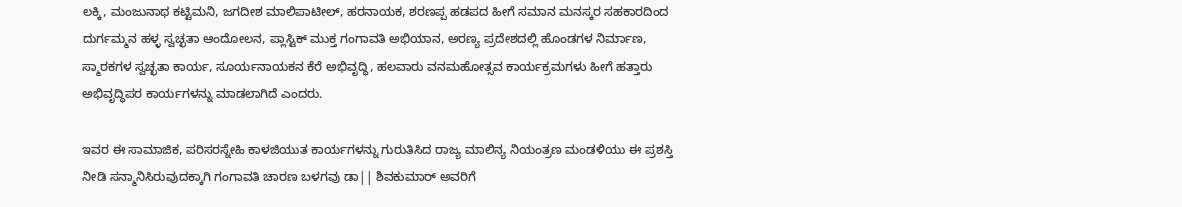ಲಕ್ಕಿ, ಮಂಜುನಾಥ ಕಟ್ಟಿಮನಿ, ಜಗದೀಶ ಮಾಲಿಪಾಟೀಲ್, ಹರನಾಯಕ, ಶರಣಪ್ಪ ಹಡಪದ ಹೀಗೆ ಸಮಾನ ಮನಸ್ಕರ ಸಹಕಾರದಿಂದ ದುರ್ಗಮ್ಮನ ಹಳ್ಳ ಸ್ವಚ್ಛತಾ ಆಂದೋಲನ, ಪ್ಲಾಸ್ಟಿಕ್ ಮುಕ್ತ ಗಂಗಾವತಿ ಅಭಿಯಾನ, ಅರಣ್ಯ ಪ್ರದೇಶದಲ್ಲಿ ಹೊಂಡಗಳ ನಿರ್ಮಾಣ, ಸ್ಮಾರಕಗಳ ಸ್ವಚ್ಛತಾ ಕಾರ್ಯ, ಸೂರ್ಯನಾಯಕನ ಕೆರೆ ಅಭಿವೃದ್ಧಿ, ಹಲವಾರು ವನಮಹೋತ್ಸವ ಕಾರ್ಯಕ್ರಮಗಳು ಹೀಗೆ ಹತ್ತಾರು ಅಭಿವೃದ್ಧಿಪರ ಕಾರ್ಯಗಳನ್ನು ಮಾಡಲಾಗಿದೆ ಎಂದರು.

ಇವರ ಈ ಸಾಮಾಜಿಕ, ಪರಿಸರಸ್ನೇಹಿ ಕಾಳಜಿಯುತ ಕಾರ್ಯಗಳನ್ನು ಗುರುತಿಸಿದ ರಾಜ್ಯ ಮಾಲಿನ್ಯ ನಿಯಂತ್ರಣ ಮಂಡಳಿಯು ಈ ಪ್ರಶಸ್ತಿ ನೀಡಿ ಸನ್ಮಾನಿಸಿರುವುದಕ್ಕಾಗಿ ಗಂಗಾವತಿ ಚಾರಣ ಬಳಗವು ಡಾ|| ಶಿವಕುಮಾರ್ ಅವರಿಗೆ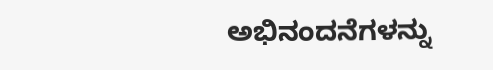ಅಭಿನಂದನೆಗಳನ್ನು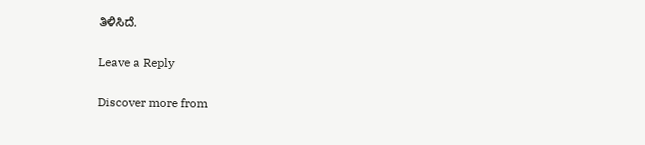ತಿಳಿಸಿದೆ.

Leave a Reply

Discover more from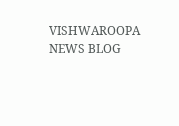VISHWAROOPA NEWS BLOG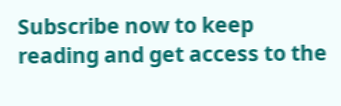Subscribe now to keep reading and get access to the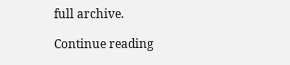full archive.

Continue reading